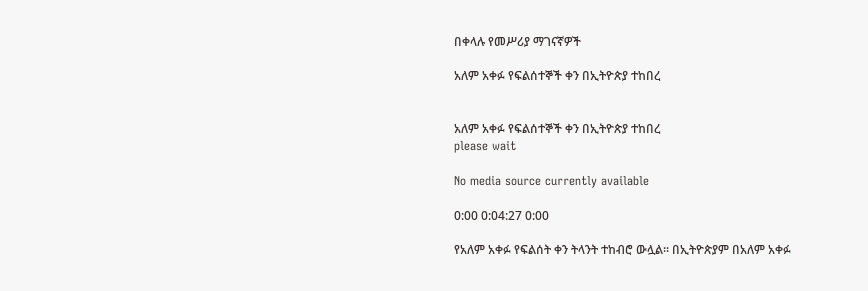በቀላሉ የመሥሪያ ማገናኛዎች

አለም አቀፉ የፍልሰተኞች ቀን በኢትዮጵያ ተከበረ


አለም አቀፉ የፍልሰተኞች ቀን በኢትዮጵያ ተከበረ
please wait

No media source currently available

0:00 0:04:27 0:00

የአለም አቀፉ የፍልሰት ቀን ትላንት ተከብሮ ውሏል። በኢትዮጵያም በአለም አቀፉ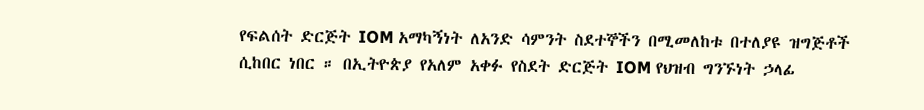የፍልሰት ድርጅት IOM አማካኝነት ለአንድ ሳምንት ስደተኞችን በሚመለከቱ በተለያዩ ዝግጅቶች ሲከበር ነበር ። በኢትዮጵያ የአለም አቀፉ የስደት ድርጅት IOM የህዝብ ግንኙነት ኃላፊ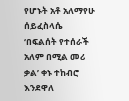የሆኑት አቶ አለማየሁ ሰይፈስላሴ ‘በፍልሰት የተሰራች አለም በሚል መሪ ቃል’ ቀኑ ተከብሮ እንደዋለ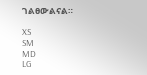ገልፀውልናል።

XS
SM
MD
LG